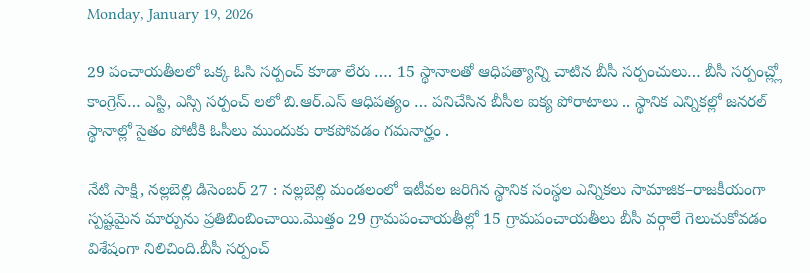Monday, January 19, 2026

29 పంచాయతీలలో ఒక్క ఓసి సర్పంచ్ కూడా లేరు …. 15 స్థానాలతో ఆధిపత్యాన్ని చాటిన బీసీ సర్పంచులు… బీసీ సర్పంచ్ల్లో కాంగ్రెస్… ఎస్టి, ఎస్సి సర్పంచ్ లలో బి.ఆర్.ఎస్ ఆధిపత్యం … పనిచేసిన బీసీల ఐక్య పోరాటాలు .. స్థానిక ఎన్నికల్లో జనరల్ స్థానాల్లో సైతం పోటీకి ఓసీలు ముందుకు రాకపోవడం గమనార్హం .

నేటి సాక్షి, నల్లబెల్లి డిసెంబర్ 27 : నల్లబెల్లి మండలంలో ఇటీవల జరిగిన స్థానిక సంస్థల ఎన్నికలు సామాజిక–రాజకీయంగా స్పష్టమైన మార్పును ప్రతిబింబించాయి.మొత్తం 29 గ్రామపంచాయతీల్లో 15 గ్రామపంచాయతీలు బీసీ వర్గాలే గెలుచుకోవడం విశేషంగా నిలిచింది.బీసీ సర్పంచ్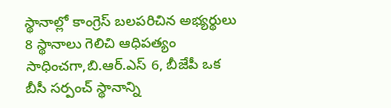స్థానాల్లో కాంగ్రెస్ బలపరిచిన అభ్యర్థులు 8 స్థానాలు గెలిచి ఆధిపత్యం సాధించగా,బి.ఆర్.ఎస్ 6, బీజేపీ ఒక బీసీ సర్పంచ్ స్థానాన్ని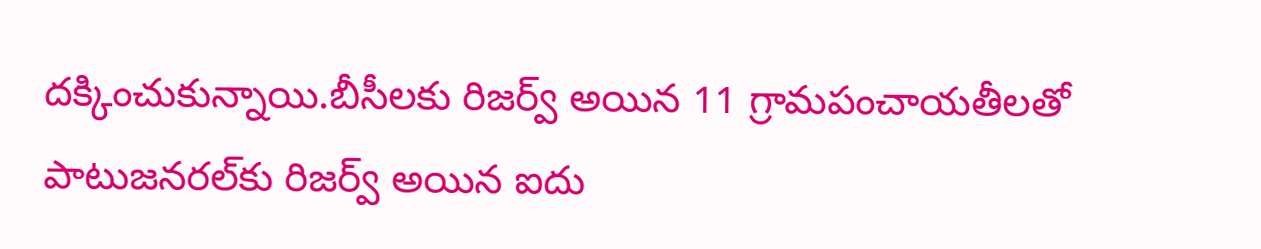దక్కించుకున్నాయి.బీసీలకు రిజర్వ్ అయిన 11 గ్రామపంచాయతీలతో పాటుజనరల్‌కు రిజర్వ్ అయిన ఐదు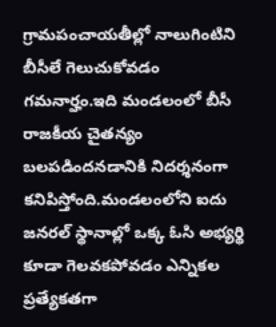గ్రామపంచాయతీల్లో నాలుగింటిని బీసీలే గెలుచుకోవడం గమనార్హం.ఇది మండలంలో బీసీ రాజకీయ చైతన్యం బలపడిందనడానికి నిదర్శనంగా కనిపిస్తోంది.మండలంలోని ఐదు జనరల్ స్థానాల్లో ఒక్క ఓసి అభ్యర్థి కూడా గెలవకపోవడం ఎన్నికల ప్రత్యేకతగా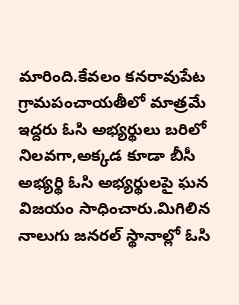మారింది.కేవలం కనరావుపేట గ్రామపంచాయతీలో మాత్రమే ఇద్దరు ఓసి అభ్యర్థులు బరిలో నిలవగా,అక్కడ కూడా బీసీ అభ్యర్థి ఓసి అభ్యర్థులపై ఘన విజయం సాధించారు.మిగిలిన నాలుగు జనరల్ స్థానాల్లో ఓసి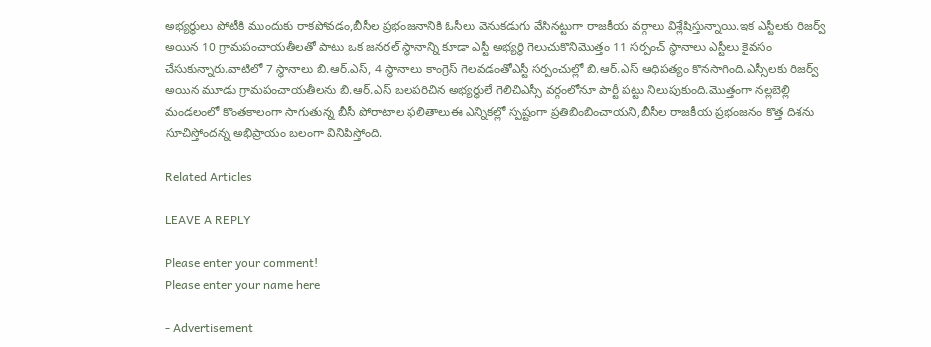అభ్యర్థులు పోటీకి ముందుకు రాకపోవడం,బీసీల ప్రభంజనానికి ఓసీలు వెనుకడుగు వేసినట్టుగా రాజకీయ వర్గాలు విశ్లేషిస్తున్నాయి.ఇక ఎస్టీలకు రిజర్వ్ అయిన 10 గ్రామపంచాయతీలతో పాటు ఒక జనరల్ స్థానాన్ని కూడా ఎస్టీ అభ్యర్థి గెలుచుకొనిమొత్తం 11 సర్పంచ్ స్థానాలు ఎస్టీలు కైవసం చేసుకున్నారు.వాటిలో 7 స్థానాలు బి.ఆర్.ఎస్, 4 స్థానాలు కాంగ్రెస్ గెలవడంతోఎస్టీ సర్పంచుల్లో బి.ఆర్.ఎస్ ఆధిపత్యం కొనసాగింది.ఎస్సీలకు రిజర్వ్ అయిన మూడు గ్రామపంచాయతీలను బి.ఆర్.ఎస్ బలపరిచిన అభ్యర్థులే గెలిచిఎస్సీ వర్గంలోనూ పార్టీ పట్టు నిలుపుకుంది.మొత్తంగా నల్లబెల్లి మండలంలో కొంతకాలంగా సాగుతున్న బీసీ పోరాటాల ఫలితాలుఈ ఎన్నికల్లో స్పష్టంగా ప్రతిబింబించాయని,బీసీల రాజకీయ ప్రభంజనం కొత్త దిశను సూచిస్తోందన్న అభిప్రాయం బలంగా వినిపిస్తోంది.

Related Articles

LEAVE A REPLY

Please enter your comment!
Please enter your name here

- Advertisement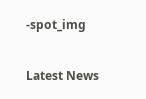-spot_img

Latest News